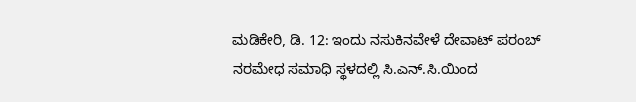ಮಡಿಕೇರಿ, ಡಿ. 12: ಇಂದು ನಸುಕಿನವೇಳೆ ದೇವಾಟ್ ಪರಂಬ್ ನರಮೇಧ ಸಮಾಧಿ ಸ್ಥಳದಲ್ಲಿ ಸಿ.ಎನ್.ಸಿ.ಯಿಂದ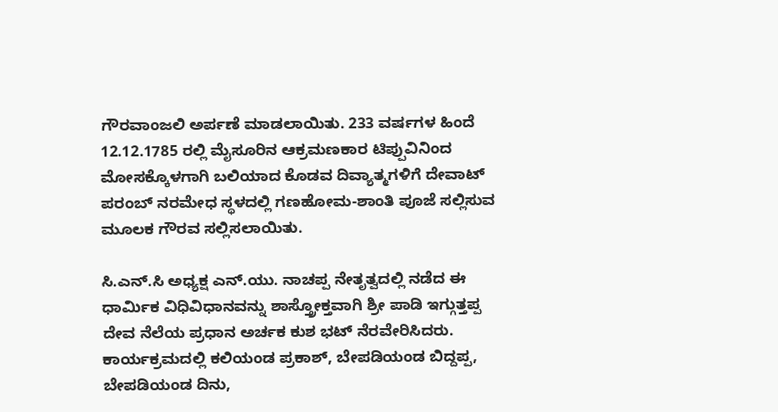ಗೌರವಾಂಜಲಿ ಅರ್ಪಣೆ ಮಾಡಲಾಯಿತು. 233 ವರ್ಷಗಳ ಹಿಂದೆ 12.12.1785 ರಲ್ಲಿ ಮೈಸೂರಿನ ಆಕ್ರಮಣಕಾರ ಟಿಪ್ಪುವಿನಿಂದ ಮೋಸಕ್ಕೊಳಗಾಗಿ ಬಲಿಯಾದ ಕೊಡವ ದಿವ್ಯಾತ್ಮಗಳಿಗೆ ದೇವಾಟ್ ಪರಂಬ್ ನರಮೇಧ ಸ್ಥಳದಲ್ಲಿ ಗಣಹೋಮ-ಶಾಂತಿ ಪೂಜೆ ಸಲ್ಲಿಸುವ ಮೂಲಕ ಗೌರವ ಸಲ್ಲಿಸಲಾಯಿತು.

ಸಿ.ಎನ್.ಸಿ ಅಧ್ಯಕ್ಷ ಎನ್.ಯು. ನಾಚಪ್ಪ ನೇತೃತ್ವದಲ್ಲಿ ನಡೆದ ಈ ಧಾರ್ಮಿಕ ವಿಧಿವಿಧಾನವನ್ನು ಶಾಸ್ತ್ರೋಕ್ತವಾಗಿ ಶ್ರೀ ಪಾಡಿ ಇಗ್ಗುತ್ತಪ್ಪ ದೇವ ನೆಲೆಯ ಪ್ರಧಾನ ಅರ್ಚಕ ಕುಶ ಭಟ್ ನೆರವೇರಿಸಿದರು. ಕಾರ್ಯಕ್ರಮದಲ್ಲಿ ಕಲಿಯಂಡ ಪ್ರಕಾಶ್, ಬೇಪಡಿಯಂಡ ಬಿದ್ದಪ್ಪ, ಬೇಪಡಿಯಂಡ ದಿನು,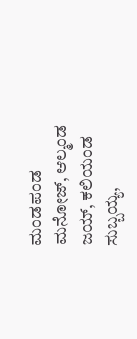ಮಂಡಪಂಡ ಮನೋಜ್, ಆಲ್ಮಂಡ ಜಯ್, ಕಲಿಯಂಡ ಸುಬ್ಬಯ್ಯ,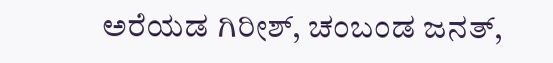ಅರೆಯಡ ಗಿರೀಶ್, ಚಂಬಂಡ ಜನತ್,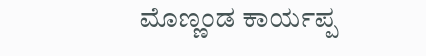ಮೊಣ್ಣಂಡ ಕಾರ್ಯಪ್ಪ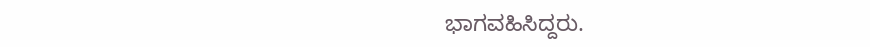ಭಾಗವಹಿಸಿದ್ದರು.